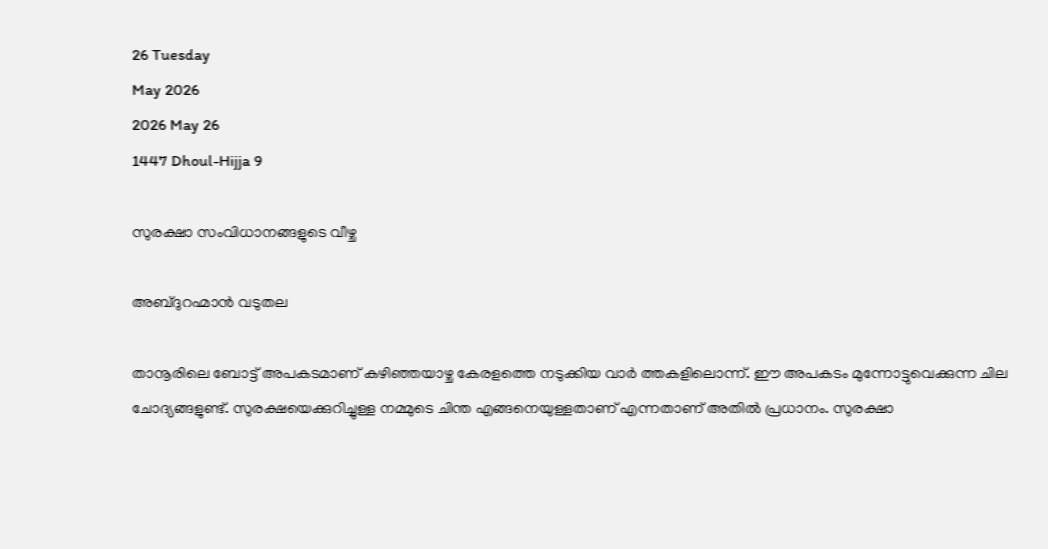26 Tuesday
May 2026
2026 May 26
1447 Dhoul-Hijja 9

സുരക്ഷാ സംവിധാനങ്ങളുടെ വീഴ്ച

അബ്ദുറഹ്മാന്‍ വടുതല

താനൂരിലെ ബോട്ട് അപകടമാണ് കഴിഞ്ഞയാഴ്ച കേരളത്തെ നടുക്കിയ വാര്‍ ത്തകളിലൊന്ന്. ഈ അപകടം മുന്നോട്ടുവെക്കുന്ന ചില ചോദ്യങ്ങളുണ്ട്. സുരക്ഷയെക്കുറിച്ചുള്ള നമ്മുടെ ചിന്ത എങ്ങനെയുള്ളതാണ് എന്നതാണ് അതില്‍ പ്രധാനം. സുരക്ഷാ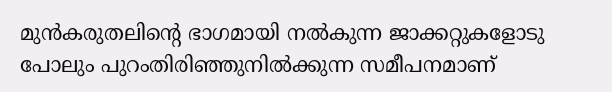മുന്‍കരുതലിന്റെ ഭാഗമായി നല്‍കുന്ന ജാക്കറ്റുകളോടു പോലും പുറംതിരിഞ്ഞുനില്‍ക്കുന്ന സമീപനമാണ്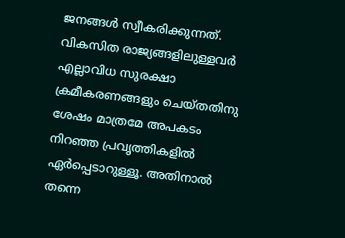ജനങ്ങള്‍ സ്വീകരിക്കുന്നത്. വികസിത രാജ്യങ്ങളിലുള്ളവര്‍ എല്ലാവിധ സുരക്ഷാ ക്രമീകരണങ്ങളും ചെയ്തതിനു ശേഷം മാത്രമേ അപകടം നിറഞ്ഞ പ്രവൃത്തികളില്‍ ഏര്‍പ്പെടാറുള്ളൂ. അതിനാല്‍ തന്നെ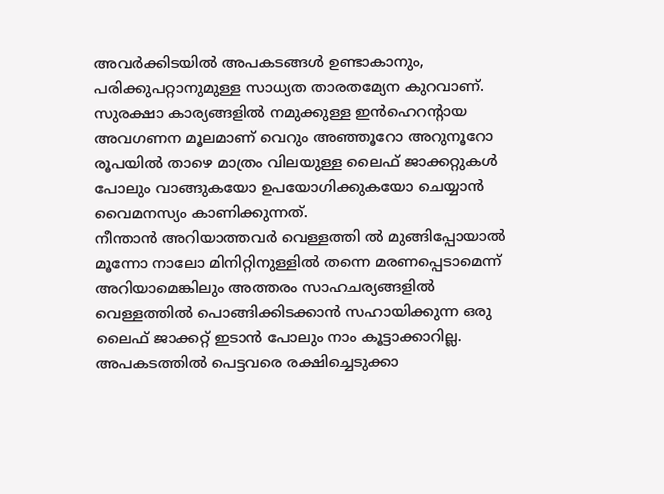അവര്‍ക്കിടയില്‍ അപകടങ്ങള്‍ ഉണ്ടാകാനും, പരിക്കുപറ്റാനുമുള്ള സാധ്യത താരതമ്യേന കുറവാണ്. സുരക്ഷാ കാര്യങ്ങളില്‍ നമുക്കുള്ള ഇന്‍ഹെറന്റായ അവഗണന മൂലമാണ് വെറും അഞ്ഞൂറോ അറുനൂറോ രൂപയില്‍ താഴെ മാത്രം വിലയുള്ള ലൈഫ് ജാക്കറ്റുകള്‍ പോലും വാങ്ങുകയോ ഉപയോഗിക്കുകയോ ചെയ്യാന്‍ വൈമനസ്യം കാണിക്കുന്നത്.
നീന്താന്‍ അറിയാത്തവര്‍ വെള്ളത്തി ല്‍ മുങ്ങിപ്പോയാല്‍ മൂന്നോ നാലോ മിനിറ്റിനുള്ളില്‍ തന്നെ മരണപ്പെടാമെന്ന് അറിയാമെങ്കിലും അത്തരം സാഹചര്യങ്ങളില്‍ വെള്ളത്തില്‍ പൊങ്ങിക്കിടക്കാന്‍ സഹായിക്കുന്ന ഒരു ലൈഫ് ജാക്കറ്റ് ഇടാന്‍ പോലും നാം കൂട്ടാക്കാറില്ല. അപകടത്തില്‍ പെട്ടവരെ രക്ഷിച്ചെടുക്കാ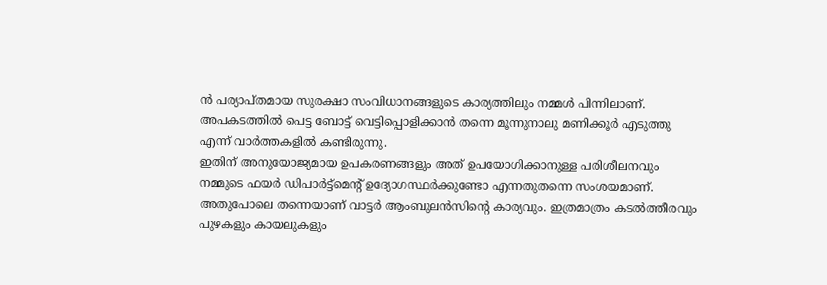ന്‍ പര്യാപ്തമായ സുരക്ഷാ സംവിധാനങ്ങളുടെ കാര്യത്തിലും നമ്മള്‍ പിന്നിലാണ്. അപകടത്തില്‍ പെട്ട ബോട്ട് വെട്ടിപ്പൊളിക്കാന്‍ തന്നെ മൂന്നുനാലു മണിക്കൂര്‍ എടുത്തു എന്ന് വാര്‍ത്തകളില്‍ കണ്ടിരുന്നു.
ഇതിന് അനുയോജ്യമായ ഉപകരണങ്ങളും അത് ഉപയോഗിക്കാനുള്ള പരിശീലനവും നമ്മുടെ ഫയര്‍ ഡിപാര്‍ട്ട്‌മെന്റ് ഉദ്യോഗസ്ഥര്‍ക്കുണ്ടോ എന്നതുതന്നെ സംശയമാണ്. അതുപോലെ തന്നെയാണ് വാട്ടര്‍ ആംബുലന്‍സിന്റെ കാര്യവും. ഇത്രമാത്രം കടല്‍ത്തീരവും പുഴകളും കായലുകളും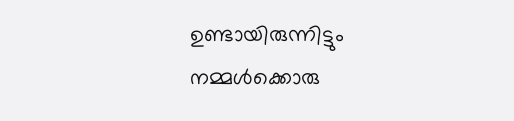ഉണ്ടായിരുന്നിട്ടും നമ്മള്‍ക്കൊരു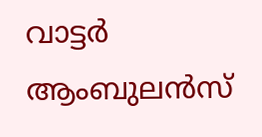വാട്ടര്‍ ആംബുലന്‍സ്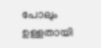പോലും ഉള്ളതായി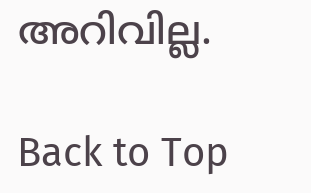അറിവില്ല.

Back to Top